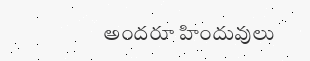అందరూ హిందువులు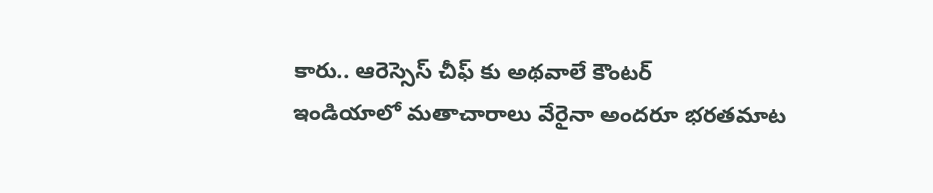కారు.. ఆరెస్సెస్ చీఫ్ కు అథవాలే కౌంటర్
ఇండియాలో మతాచారాలు వేరైనా అందరూ భరతమాట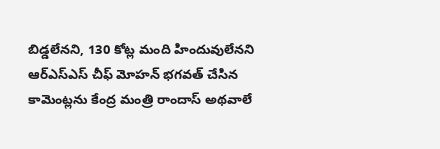బిడ్డలేనని, 130 కోట్ల మంది హిందువులేనని ఆర్ఎస్ఎస్ చీఫ్ మోహన్ భగవత్ చేసిన కామెంట్లను కేంద్ర మంత్రి రాందాస్ అథవాలే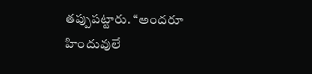తప్పుపట్టారు. ‘‘అందరూ హిందువులే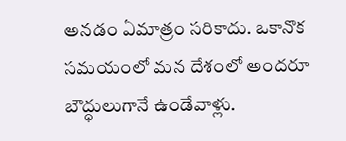అనడం ఏమాత్రం సరికాదు. ఒకానొక సమయంలో మన దేశంలో అందరూ బౌద్ధులుగానే ఉండేవాళ్లు.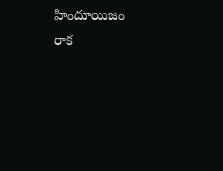హిందూయిజం రాక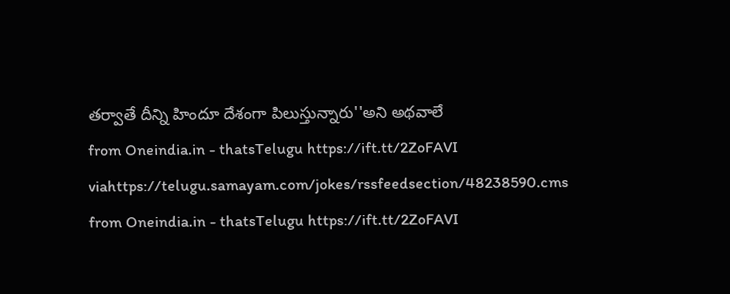తర్వాతే దీన్ని హిందూ దేశంగా పిలుస్తున్నారు''అని అథవాలే
from Oneindia.in - thatsTelugu https://ift.tt/2ZoFAVI
viahttps://telugu.samayam.com/jokes/rssfeedsection/48238590.cms
from Oneindia.in - thatsTelugu https://ift.tt/2ZoFAVI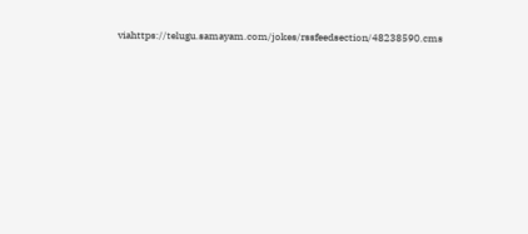viahttps://telugu.samayam.com/jokes/rssfeedsection/48238590.cms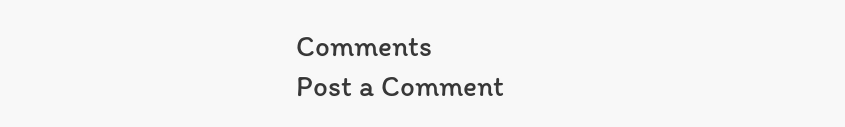Comments
Post a Comment